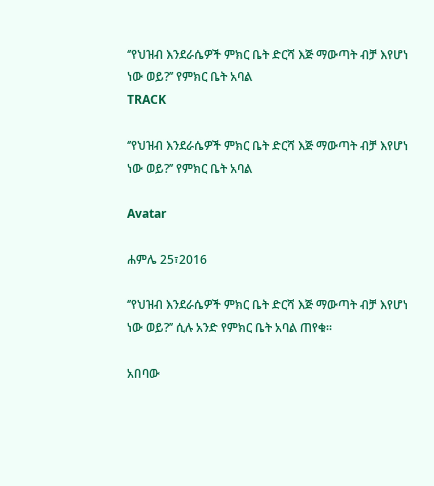‘’የህዝብ እንደራሴዎች ምክር ቤት ድርሻ እጅ ማውጣት ብቻ እየሆነ ነው ወይ?’’ የምክር ቤት አባል
TRACK

‘’የህዝብ እንደራሴዎች ምክር ቤት ድርሻ እጅ ማውጣት ብቻ እየሆነ ነው ወይ?’’ የምክር ቤት አባል

Avatar

ሐምሌ 25፣2016

‘’የህዝብ እንደራሴዎች ምክር ቤት ድርሻ እጅ ማውጣት ብቻ እየሆነ ነው ወይ?’’ ሲሉ አንድ የምክር ቤት አባል ጠየቁ፡፡

አበባው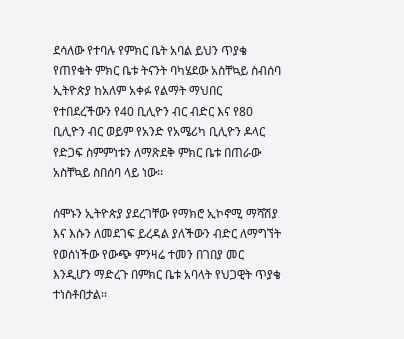ደሳለው የተባሉ የምክር ቤት አባል ይህን ጥያቄ የጠየቁት ምክር ቤቱ ትናንት ባካሄደው አስቸኳይ ስብሰባ ኢትዮጵያ ከአለም አቀፉ የልማት ማህበር የተበደረችውን የ40 ቢሊዮን ብር ብድር እና የ80 ቢሊዮን ብር ወይም የአንድ የአሜሪካ ቢሊዮን ዶላር የድጋፍ ስምምነቱን ለማጽደቅ ምክር ቤቱ በጠራው አስቸኳይ ስበሰባ ላይ ነው፡፡

ሰሞኑን ኢትዮጵያ ያደረገቸው የማክሮ ኢኮኖሚ ማሻሽያ እና እሱን ለመደገፍ ይረዳል ያለችውን ብድር ለማግኘት የወሰነችው የውጭ ምንዛሬ ተመን በገበያ መር እንዲሆን ማድረጉ በምክር ቤቱ አባላት የህጋዊት ጥያቄ ተነስቶበታል፡፡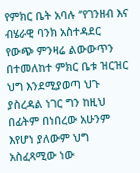የምክር ቤት አባሉ ‘’የገንዘብ እና ብሄራዊ ባንክ አስተዳደር የውጭ ምንዛሬ ልውውጥን በተመለከተ ምክር ቤቱ ዝርዝር ህግ እንደሚያወጣ ህጉ ያስረዳል ነገር ግን ከዚህ በፊትም በነበረው አሁንም እየሆነ ያለውም ህግ አስፈጻሚው ነው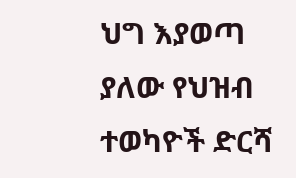ህግ እያወጣ ያለው የህዝብ ተወካዮች ድርሻ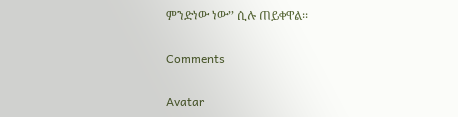ምንድነው ነው’’ ሲሉ ጠይቀዋል፡፡

Comments

Avatar